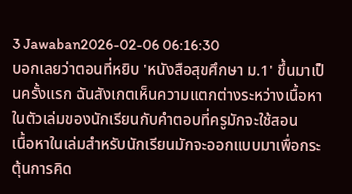3 Jawaban2026-02-06 06:16:30
บอกเลยว่าตอนที่หยิบ 'หนังสือสุขศึกษา ม.1' ขึ้นมาเป็นครั้งแรก ฉันสังเกตเห็นความแตกต่างระหว่างเนื้อหาในตัวเล่มของนักเรียนกับคำตอบที่ครูมักจะใช้สอน
เนื้อหาในเล่มสำหรับนักเรียนมักจะออกแบบมาเพื่อกระตุ้นการคิด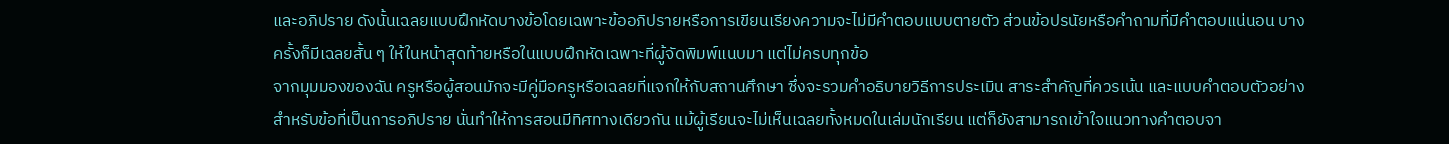และอภิปราย ดังนั้นเฉลยแบบฝึกหัดบางข้อโดยเฉพาะข้ออภิปรายหรือการเขียนเรียงความจะไม่มีคำตอบแบบตายตัว ส่วนข้อปรนัยหรือคำถามที่มีคำตอบแน่นอน บางครั้งก็มีเฉลยสั้น ๆ ให้ในหน้าสุดท้ายหรือในแบบฝึกหัดเฉพาะที่ผู้จัดพิมพ์แนบมา แต่ไม่ครบทุกข้อ
จากมุมมองของฉัน ครูหรือผู้สอนมักจะมีคู่มือครูหรือเฉลยที่แจกให้กับสถานศึกษา ซึ่งจะรวมคำอธิบายวิธีการประเมิน สาระสำคัญที่ควรเน้น และแบบคำตอบตัวอย่างสำหรับข้อที่เป็นการอภิปราย นั่นทำให้การสอนมีทิศทางเดียวกัน แม้ผู้เรียนจะไม่เห็นเฉลยทั้งหมดในเล่มนักเรียน แต่ก็ยังสามารถเข้าใจแนวทางคำตอบจา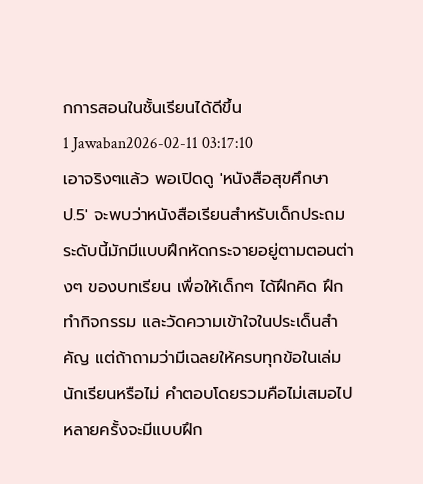กการสอนในชั้นเรียนได้ดีขึ้น
1 Jawaban2026-02-11 03:17:10
เอาจริงๆแล้ว พอเปิดดู 'หนังสือสุขศึกษา ป.5' จะพบว่าหนังสือเรียนสำหรับเด็กประถมระดับนี้มักมีแบบฝึกหัดกระจายอยู่ตามตอนต่างๆ ของบทเรียน เพื่อให้เด็กๆ ได้ฝึกคิด ฝึกทำกิจกรรม และวัดความเข้าใจในประเด็นสำคัญ แต่ถ้าถามว่ามีเฉลยให้ครบทุกข้อในเล่มนักเรียนหรือไม่ คำตอบโดยรวมคือไม่เสมอไป หลายครั้งจะมีแบบฝึก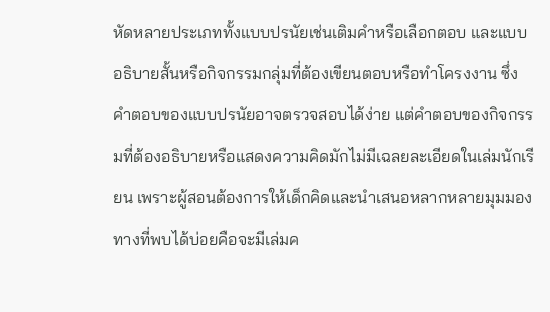หัดหลายประเภททั้งแบบปรนัยเช่นเติมคำหรือเลือกตอบ และแบบอธิบายสั้นหรือกิจกรรมกลุ่มที่ต้องเขียนตอบหรือทำโครงงาน ซึ่งคำตอบของแบบปรนัยอาจตรวจสอบได้ง่าย แต่คำตอบของกิจกรรมที่ต้องอธิบายหรือแสดงความคิดมักไม่มีเฉลยละเอียดในเล่มนักเรียน เพราะผู้สอนต้องการให้เด็กคิดและนำเสนอหลากหลายมุมมอง
ทางที่พบได้บ่อยคือจะมีเล่มค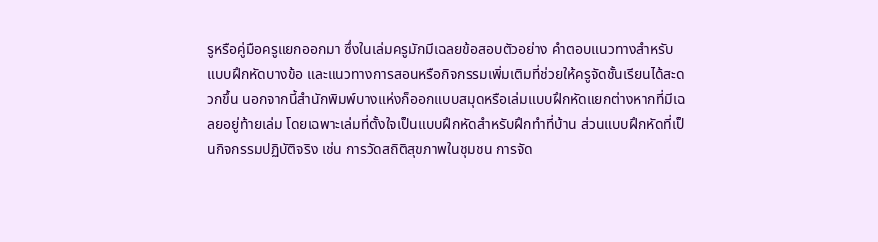รูหรือคู่มือครูแยกออกมา ซึ่งในเล่มครูมักมีเฉลยข้อสอบตัวอย่าง คำตอบแนวทางสำหรับแบบฝึกหัดบางข้อ และแนวทางการสอนหรือกิจกรรมเพิ่มเติมที่ช่วยให้ครูจัดชั้นเรียนได้สะดวกขึ้น นอกจากนี้สำนักพิมพ์บางแห่งก็ออกแบบสมุดหรือเล่มแบบฝึกหัดแยกต่างหากที่มีเฉลยอยู่ท้ายเล่ม โดยเฉพาะเล่มที่ตั้งใจเป็นแบบฝึกหัดสำหรับฝึกทำที่บ้าน ส่วนแบบฝึกหัดที่เป็นกิจกรรมปฏิบัติจริง เช่น การวัดสถิติสุขภาพในชุมชน การจัด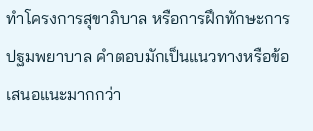ทำโครงการสุขาภิบาล หรือการฝึกทักษะการปฐมพยาบาล คำตอบมักเป็นแนวทางหรือข้อเสนอแนะมากกว่า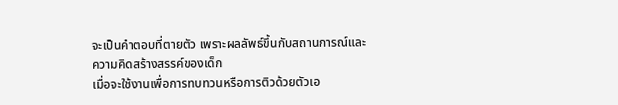จะเป็นคำตอบที่ตายตัว เพราะผลลัพธ์ขึ้นกับสถานการณ์และความคิดสร้างสรรค์ของเด็ก
เมื่อจะใช้งานเพื่อการทบทวนหรือการติวด้วยตัวเอ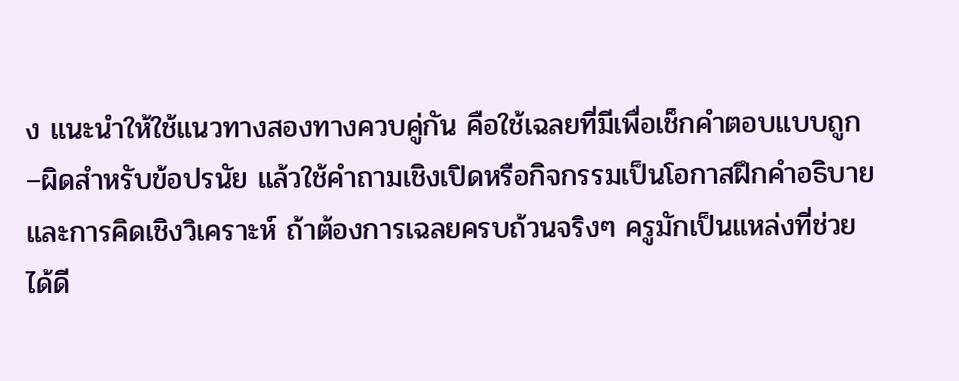ง แนะนำให้ใช้แนวทางสองทางควบคู่กัน คือใช้เฉลยที่มีเพื่อเช็กคำตอบแบบถูก–ผิดสำหรับข้อปรนัย แล้วใช้คำถามเชิงเปิดหรือกิจกรรมเป็นโอกาสฝึกคำอธิบายและการคิดเชิงวิเคราะห์ ถ้าต้องการเฉลยครบถ้วนจริงๆ ครูมักเป็นแหล่งที่ช่วยได้ดี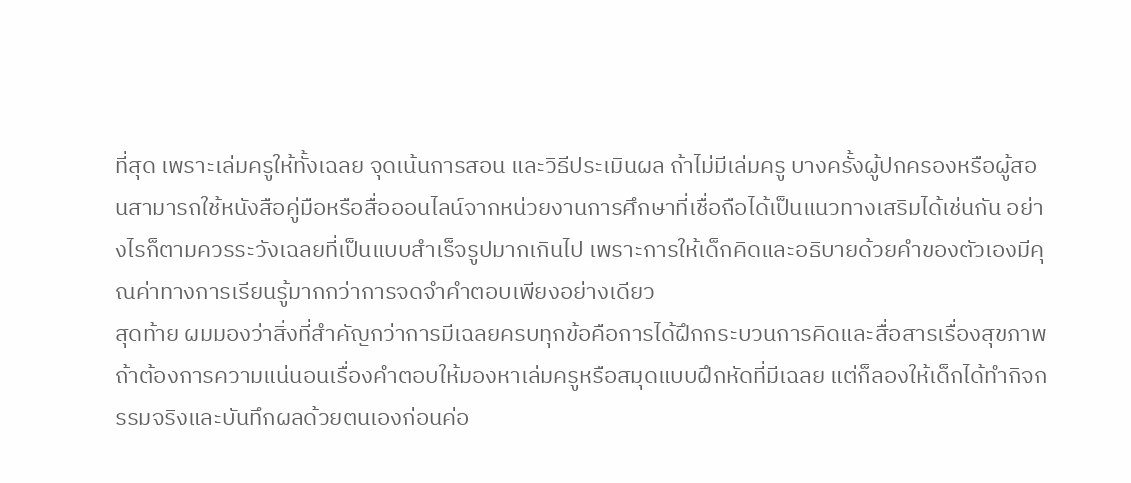ที่สุด เพราะเล่มครูให้ทั้งเฉลย จุดเน้นการสอน และวิธีประเมินผล ถ้าไม่มีเล่มครู บางครั้งผู้ปกครองหรือผู้สอนสามารถใช้หนังสือคู่มือหรือสื่อออนไลน์จากหน่วยงานการศึกษาที่เชื่อถือได้เป็นแนวทางเสริมได้เช่นกัน อย่างไรก็ตามควรระวังเฉลยที่เป็นแบบสำเร็จรูปมากเกินไป เพราะการให้เด็กคิดและอธิบายด้วยคำของตัวเองมีคุณค่าทางการเรียนรู้มากกว่าการจดจำคำตอบเพียงอย่างเดียว
สุดท้าย ผมมองว่าสิ่งที่สำคัญกว่าการมีเฉลยครบทุกข้อคือการได้ฝึกกระบวนการคิดและสื่อสารเรื่องสุขภาพ ถ้าต้องการความแน่นอนเรื่องคำตอบให้มองหาเล่มครูหรือสมุดแบบฝึกหัดที่มีเฉลย แต่ก็ลองให้เด็กได้ทำกิจกรรมจริงและบันทึกผลด้วยตนเองก่อนค่อ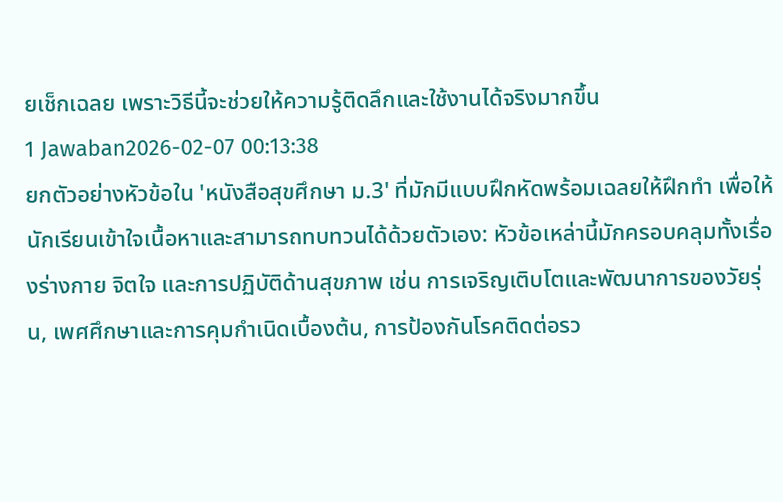ยเช็กเฉลย เพราะวิธีนี้จะช่วยให้ความรู้ติดลึกและใช้งานได้จริงมากขึ้น
1 Jawaban2026-02-07 00:13:38
ยกตัวอย่างหัวข้อใน 'หนังสือสุขศึกษา ม.3' ที่มักมีแบบฝึกหัดพร้อมเฉลยให้ฝึกทำ เพื่อให้นักเรียนเข้าใจเนื้อหาและสามารถทบทวนได้ด้วยตัวเอง: หัวข้อเหล่านี้มักครอบคลุมทั้งเรื่องร่างกาย จิตใจ และการปฏิบัติด้านสุขภาพ เช่น การเจริญเติบโตและพัฒนาการของวัยรุ่น, เพศศึกษาและการคุมกำเนิดเบื้องต้น, การป้องกันโรคติดต่อรว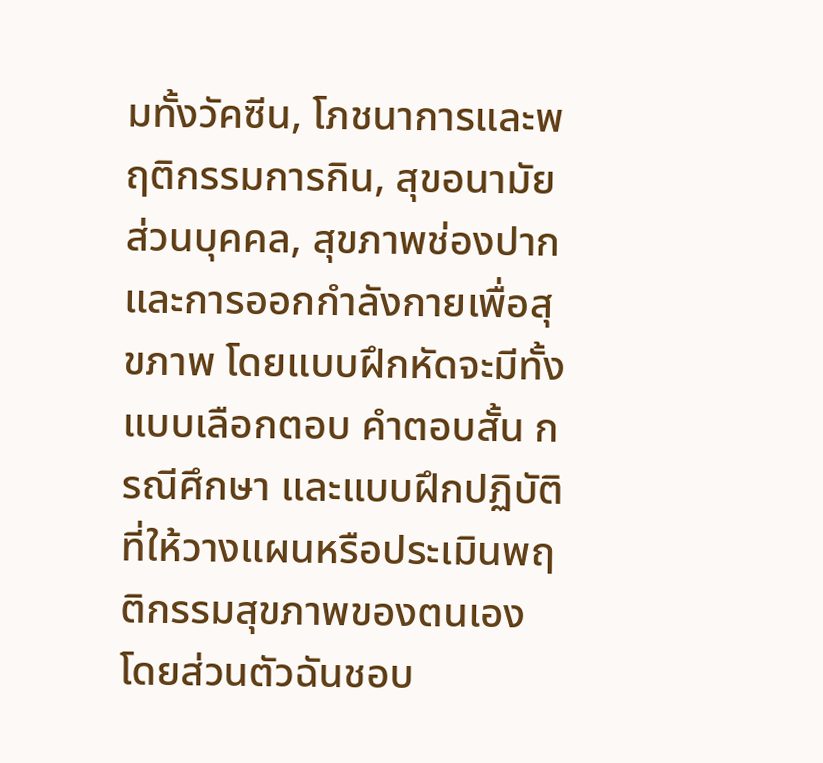มทั้งวัคซีน, โภชนาการและพฤติกรรมการกิน, สุขอนามัยส่วนบุคคล, สุขภาพช่องปาก และการออกกำลังกายเพื่อสุขภาพ โดยแบบฝึกหัดจะมีทั้งแบบเลือกตอบ คำตอบสั้น กรณีศึกษา และแบบฝึกปฏิบัติที่ให้วางแผนหรือประเมินพฤติกรรมสุขภาพของตนเอง
โดยส่วนตัวฉันชอบ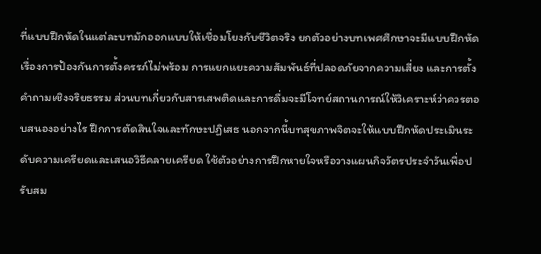ที่แบบฝึกหัดในแต่ละบทมักออกแบบให้เชื่อมโยงกับชีวิตจริง ยกตัวอย่างบทเพศศึกษาจะมีแบบฝึกหัดเรื่องการป้องกันการตั้งครรภ์ไม่พร้อม การแยกแยะความสัมพันธ์ที่ปลอดภัยจากความเสี่ยง และการตั้งคำถามเชิงจริยธรรม ส่วนบทเกี่ยวกับสารเสพติดและการดื่มจะมีโจทย์สถานการณ์ให้วิเคราะห์ว่าควรตอบสนองอย่างไร ฝึกการตัดสินใจและทักษะปฏิเสธ นอกจากนี้บทสุขภาพจิตจะให้แบบฝึกหัดประเมินระดับความเครียดและเสนอวิธีคลายเครียด ใช้ตัวอย่างการฝึกหายใจหรือวางแผนกิจวัตรประจำวันเพื่อปรับสม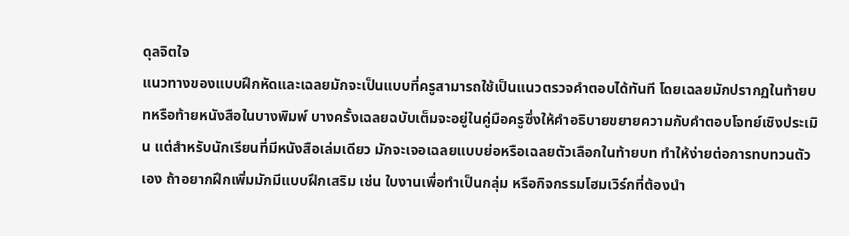ดุลจิตใจ
แนวทางของแบบฝึกหัดและเฉลยมักจะเป็นแบบที่ครูสามารถใช้เป็นแนวตรวจคำตอบได้ทันที โดยเฉลยมักปรากฏในท้ายบทหรือท้ายหนังสือในบางพิมพ์ บางครั้งเฉลยฉบับเต็มจะอยู่ในคู่มือครูซึ่งให้คำอธิบายขยายความกับคำตอบโจทย์เชิงประเมิน แต่สำหรับนักเรียนที่มีหนังสือเล่มเดียว มักจะเจอเฉลยแบบย่อหรือเฉลยตัวเลือกในท้ายบท ทำให้ง่ายต่อการทบทวนตัวเอง ถ้าอยากฝึกเพิ่มมักมีแบบฝึกเสริม เช่น ใบงานเพื่อทำเป็นกลุ่ม หรือกิจกรรมโฮมเวิร์กที่ต้องนำ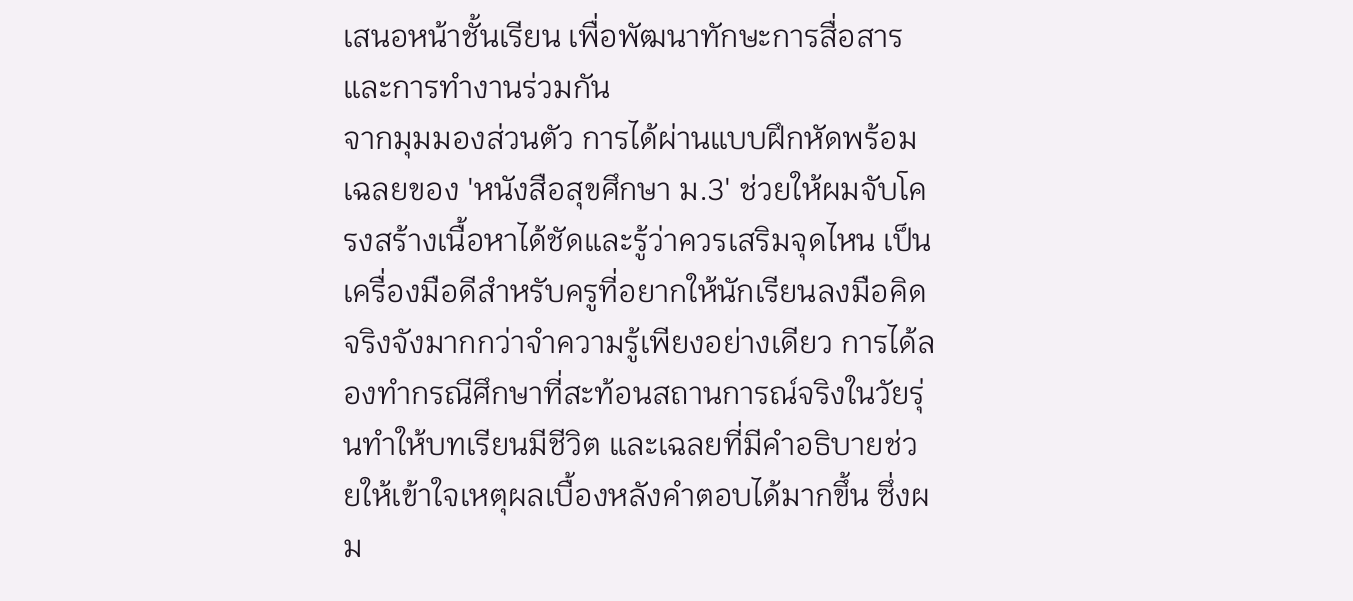เสนอหน้าชั้นเรียน เพื่อพัฒนาทักษะการสื่อสารและการทำงานร่วมกัน
จากมุมมองส่วนตัว การได้ผ่านแบบฝึกหัดพร้อมเฉลยของ 'หนังสือสุขศึกษา ม.3' ช่วยให้ผมจับโครงสร้างเนื้อหาได้ชัดและรู้ว่าควรเสริมจุดไหน เป็นเครื่องมือดีสำหรับครูที่อยากให้นักเรียนลงมือคิดจริงจังมากกว่าจำความรู้เพียงอย่างเดียว การได้ลองทำกรณีศึกษาที่สะท้อนสถานการณ์จริงในวัยรุ่นทำให้บทเรียนมีชีวิต และเฉลยที่มีคำอธิบายช่วยให้เข้าใจเหตุผลเบื้องหลังคำตอบได้มากขึ้น ซึ่งผม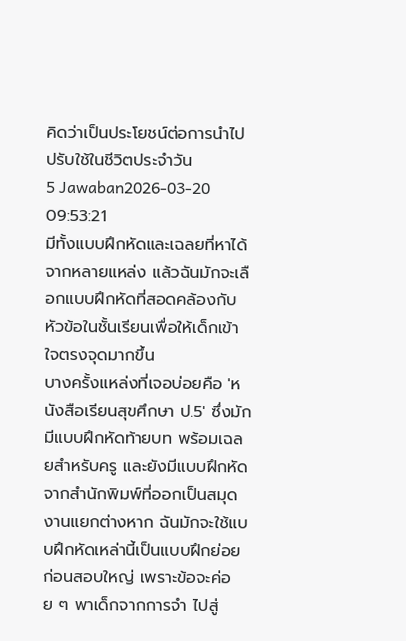คิดว่าเป็นประโยชน์ต่อการนำไปปรับใช้ในชีวิตประจำวัน
5 Jawaban2026-03-20 09:53:21
มีทั้งแบบฝึกหัดและเฉลยที่หาได้จากหลายแหล่ง แล้วฉันมักจะเลือกแบบฝึกหัดที่สอดคล้องกับหัวข้อในชั้นเรียนเพื่อให้เด็กเข้าใจตรงจุดมากขึ้น
บางครั้งแหล่งที่เจอบ่อยคือ 'หนังสือเรียนสุขศึกษา ป.5' ซึ่งมักมีแบบฝึกหัดท้ายบท พร้อมเฉลยสำหรับครู และยังมีแบบฝึกหัดจากสำนักพิมพ์ที่ออกเป็นสมุดงานแยกต่างหาก ฉันมักจะใช้แบบฝึกหัดเหล่านี้เป็นแบบฝึกย่อยก่อนสอบใหญ่ เพราะข้อจะค่อย ๆ พาเด็กจากการจำ ไปสู่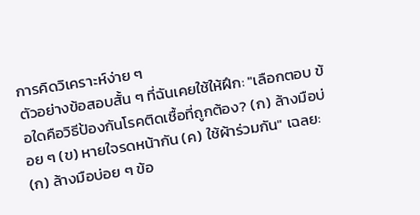การคิดวิเคราะห์ง่าย ๆ
ตัวอย่างข้อสอบสั้น ๆ ที่ฉันเคยใช้ให้ฝึก: "เลือกตอบ ข้อใดคือวิธีป้องกันโรคติดเชื้อที่ถูกต้อง? (ก) ล้างมือบ่อย ๆ (ข) หายใจรดหน้ากัน (ค) ใช้ผ้าร่วมกัน" เฉลย: (ก) ล้างมือบ่อย ๆ ข้อ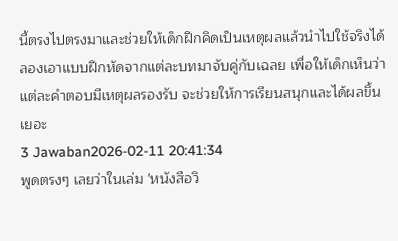นี้ตรงไปตรงมาและช่วยให้เด็กฝึกคิดเป็นเหตุผลแล้วนำไปใช้จริงได้ ลองเอาแบบฝึกหัดจากแต่ละบทมาจับคู่กับเฉลย เพื่อให้เด็กเห็นว่าแต่ละคำตอบมีเหตุผลรองรับ จะช่วยให้การเรียนสนุกและได้ผลขึ้นเยอะ
3 Jawaban2026-02-11 20:41:34
พูดตรงๆ เลยว่าในเล่ม 'หนังสือวิ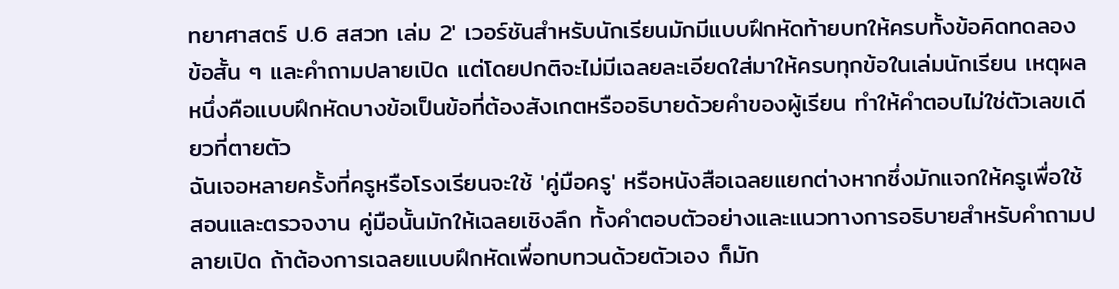ทยาศาสตร์ ป.6 สสวท เล่ม 2' เวอร์ชันสำหรับนักเรียนมักมีแบบฝึกหัดท้ายบทให้ครบทั้งข้อคิดทดลอง ข้อสั้น ๆ และคำถามปลายเปิด แต่โดยปกติจะไม่มีเฉลยละเอียดใส่มาให้ครบทุกข้อในเล่มนักเรียน เหตุผลหนึ่งคือแบบฝึกหัดบางข้อเป็นข้อที่ต้องสังเกตหรืออธิบายด้วยคำของผู้เรียน ทำให้คำตอบไม่ใช่ตัวเลขเดียวที่ตายตัว
ฉันเจอหลายครั้งที่ครูหรือโรงเรียนจะใช้ 'คู่มือครู' หรือหนังสือเฉลยแยกต่างหากซึ่งมักแจกให้ครูเพื่อใช้สอนและตรวจงาน คู่มือนั้นมักให้เฉลยเชิงลึก ทั้งคำตอบตัวอย่างและแนวทางการอธิบายสำหรับคำถามปลายเปิด ถ้าต้องการเฉลยแบบฝึกหัดเพื่อทบทวนด้วยตัวเอง ก็มัก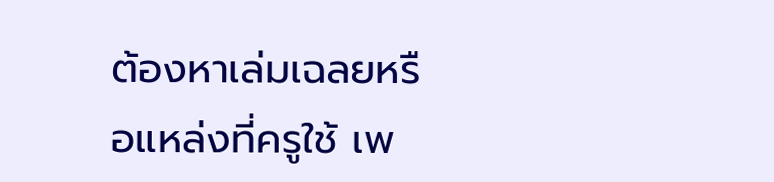ต้องหาเล่มเฉลยหรือแหล่งที่ครูใช้ เพ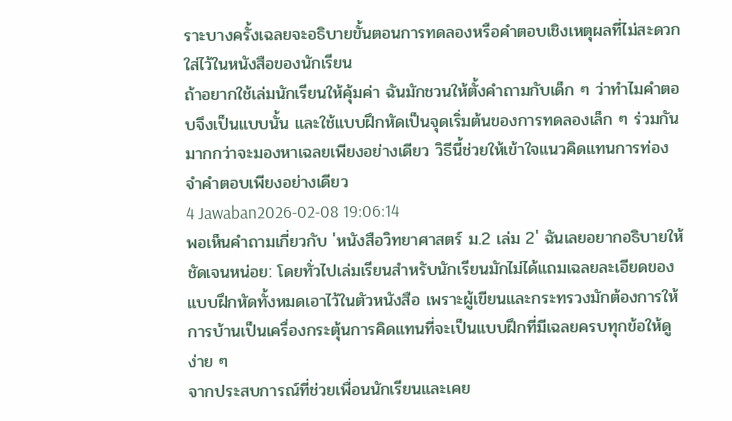ราะบางครั้งเฉลยจะอธิบายขั้นตอนการทดลองหรือคำตอบเชิงเหตุผลที่ไม่สะดวกใส่ไว้ในหนังสือของนักเรียน
ถ้าอยากใช้เล่มนักเรียนให้คุ้มค่า ฉันมักชวนให้ตั้งคำถามกับเด็ก ๆ ว่าทำไมคำตอบจึงเป็นแบบนั้น และใช้แบบฝึกหัดเป็นจุดเริ่มต้นของการทดลองเล็ก ๆ ร่วมกันมากกว่าจะมองหาเฉลยเพียงอย่างเดียว วิธีนี้ช่วยให้เข้าใจแนวคิดแทนการท่องจำคำตอบเพียงอย่างเดียว
4 Jawaban2026-02-08 19:06:14
พอเห็นคำถามเกี่ยวกับ 'หนังสือวิทยาศาสตร์ ม.2 เล่ม 2' ฉันเลยอยากอธิบายให้ชัดเจนหน่อย: โดยทั่วไปเล่มเรียนสำหรับนักเรียนมักไม่ได้แถมเฉลยละเอียดของแบบฝึกหัดทั้งหมดเอาไว้ในตัวหนังสือ เพราะผู้เขียนและกระทรวงมักต้องการให้การบ้านเป็นเครื่องกระตุ้นการคิดแทนที่จะเป็นแบบฝึกที่มีเฉลยครบทุกข้อให้ดูง่าย ๆ
จากประสบการณ์ที่ช่วยเพื่อนนักเรียนและเคย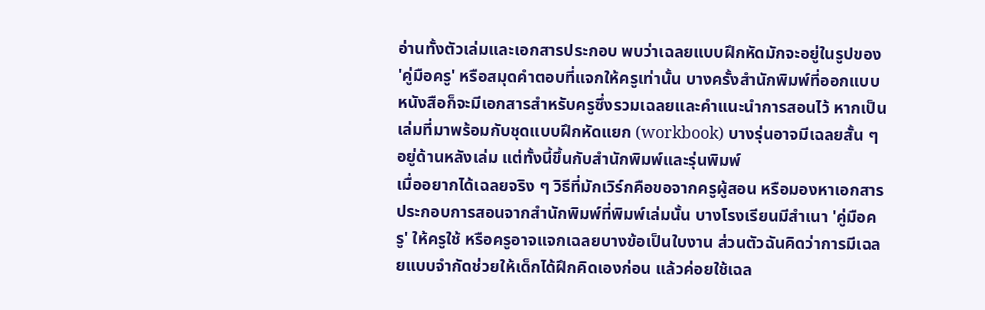อ่านทั้งตัวเล่มและเอกสารประกอบ พบว่าเฉลยแบบฝึกหัดมักจะอยู่ในรูปของ 'คู่มือครู' หรือสมุดคำตอบที่แจกให้ครูเท่านั้น บางครั้งสำนักพิมพ์ที่ออกแบบหนังสือก็จะมีเอกสารสำหรับครูซึ่งรวมเฉลยและคำแนะนำการสอนไว้ หากเป็นเล่มที่มาพร้อมกับชุดแบบฝึกหัดแยก (workbook) บางรุ่นอาจมีเฉลยสั้น ๆ อยู่ด้านหลังเล่ม แต่ทั้งนี้ขึ้นกับสำนักพิมพ์และรุ่นพิมพ์
เมื่ออยากได้เฉลยจริง ๆ วิธีที่มักเวิร์กคือขอจากครูผู้สอน หรือมองหาเอกสารประกอบการสอนจากสำนักพิมพ์ที่พิมพ์เล่มนั้น บางโรงเรียนมีสำเนา 'คู่มือครู' ให้ครูใช้ หรือครูอาจแจกเฉลยบางข้อเป็นใบงาน ส่วนตัวฉันคิดว่าการมีเฉลยแบบจำกัดช่วยให้เด็กได้ฝึกคิดเองก่อน แล้วค่อยใช้เฉล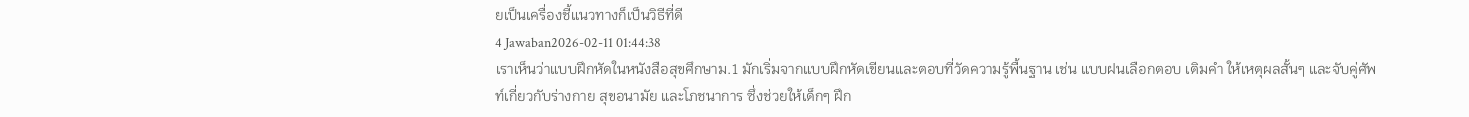ยเป็นเครื่องชี้แนวทางก็เป็นวิธีที่ดี
4 Jawaban2026-02-11 01:44:38
เราเห็นว่าแบบฝึกหัดในหนังสือสุขศึกษาม.1 มักเริ่มจากแบบฝึกหัดเขียนและตอบที่วัดความรู้พื้นฐาน เช่น แบบฝนเลือกตอบ เติมคำ ให้เหตุผลสั้นๆ และจับคู่ศัพท์เกี่ยวกับร่างกาย สุขอนามัย และโภชนาการ ซึ่งช่วยให้เด็กๆ ฝึก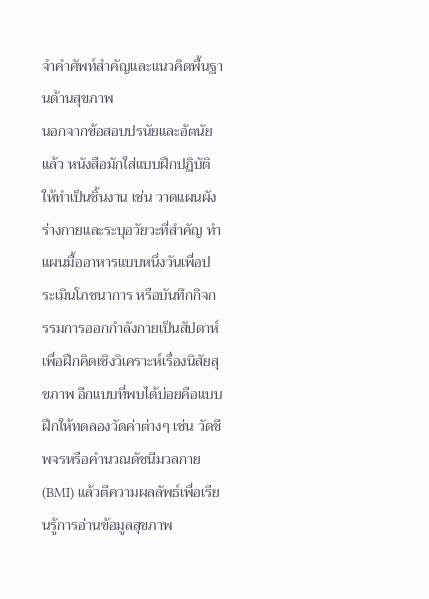จำคำศัพท์สำคัญและแนวคิดพื้นฐานด้านสุขภาพ
นอกจากข้อสอบปรนัยและอัตนัยแล้ว หนังสือมักใส่แบบฝึกปฏิบัติให้ทำเป็นชิ้นงาน เช่น วาดแผนผังร่างกายและระบุอวัยวะที่สำคัญ ทำแผนมื้ออาหารแบบหนึ่งวันเพื่อประเมินโภชนาการ หรือบันทึกกิจกรรมการออกกำลังกายเป็นสัปดาห์ เพื่อฝึกคิดเชิงวิเคราะห์เรื่องนิสัยสุขภาพ อีกแบบที่พบได้บ่อยคือแบบฝึกให้ทดลองวัดค่าต่างๆ เช่น วัดชีพจรหรือคำนวณดัชนีมวลกาย (BMI) แล้วตีความผลลัพธ์เพื่อเรียนรู้การอ่านข้อมูลสุขภาพ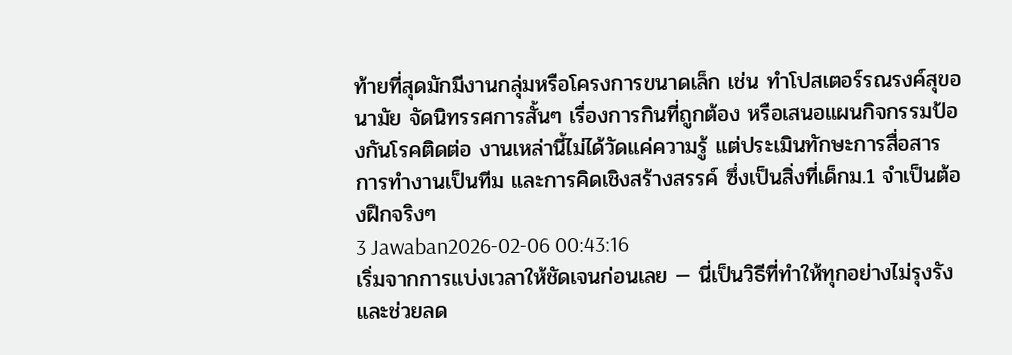ท้ายที่สุดมักมีงานกลุ่มหรือโครงการขนาดเล็ก เช่น ทำโปสเตอร์รณรงค์สุขอนามัย จัดนิทรรศการสั้นๆ เรื่องการกินที่ถูกต้อง หรือเสนอแผนกิจกรรมป้องกันโรคติดต่อ งานเหล่านี้ไม่ได้วัดแค่ความรู้ แต่ประเมินทักษะการสื่อสาร การทำงานเป็นทีม และการคิดเชิงสร้างสรรค์ ซึ่งเป็นสิ่งที่เด็กม.1 จำเป็นต้องฝึกจริงๆ
3 Jawaban2026-02-06 00:43:16
เริ่มจากการแบ่งเวลาให้ชัดเจนก่อนเลย — นี่เป็นวิธีที่ทำให้ทุกอย่างไม่รุงรังและช่วยลด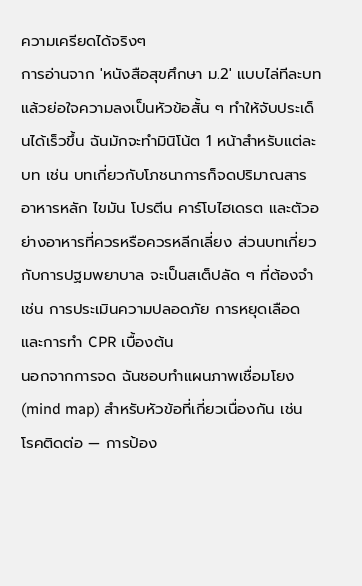ความเครียดได้จริงๆ
การอ่านจาก 'หนังสือสุขศึกษา ม.2' แบบไล่ทีละบทแล้วย่อใจความลงเป็นหัวข้อสั้น ๆ ทำให้จับประเด็นได้เร็วขึ้น ฉันมักจะทำมินิโน้ต 1 หน้าสำหรับแต่ละบท เช่น บทเกี่ยวกับโภชนาการก็จดปริมาณสารอาหารหลัก ไขมัน โปรตีน คาร์โบไฮเดรต และตัวอย่างอาหารที่ควรหรือควรหลีกเลี่ยง ส่วนบทเกี่ยวกับการปฐมพยาบาล จะเป็นสเต็ปลัด ๆ ที่ต้องจำเช่น การประเมินความปลอดภัย การหยุดเลือด และการทำ CPR เบื้องต้น
นอกจากการจด ฉันชอบทำแผนภาพเชื่อมโยง (mind map) สำหรับหัวข้อที่เกี่ยวเนื่องกัน เช่น โรคติดต่อ — การป้อง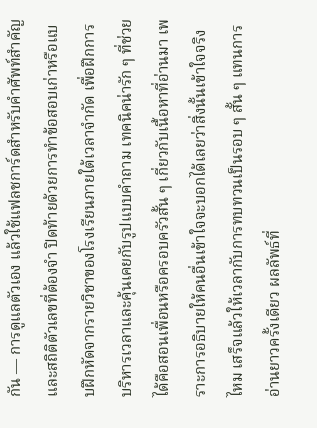กัน — การดูแลตัวเอง แล้วใช้แฟลชการ์ดสำหรับคำศัพท์สำคัญและสถิติตัวเลขที่ต้องจำ ปิดท้ายด้วยการทำข้อสอบเก่าหรือแบบฝึกหัดจากรายวิชาของโรงเรียนภายใต้เวลาจำกัด เพื่อฝึกการบริหารเวลาและคุ้นเคยกับรูปแบบคำถาม เทคนิคน่ารัก ๆ ที่ช่วยได้คือสอนเพื่อนหรือครอบครัวสั้น ๆ เกี่ยวกับเนื้อหาที่อ่านมา เพราะการอธิบายให้คนอื่นเข้าใจจะบอกได้เลยว่าสิ่งนั้นเข้าใจจริงไหม เสร็จแล้วให้เวลากับการทบทวนเป็นรอบ ๆ สั้น ๆ แทนการอ่านยาวครั้งเดียว ผลลัพธ์ที่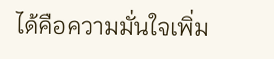ได้คือความมั่นใจเพิ่ม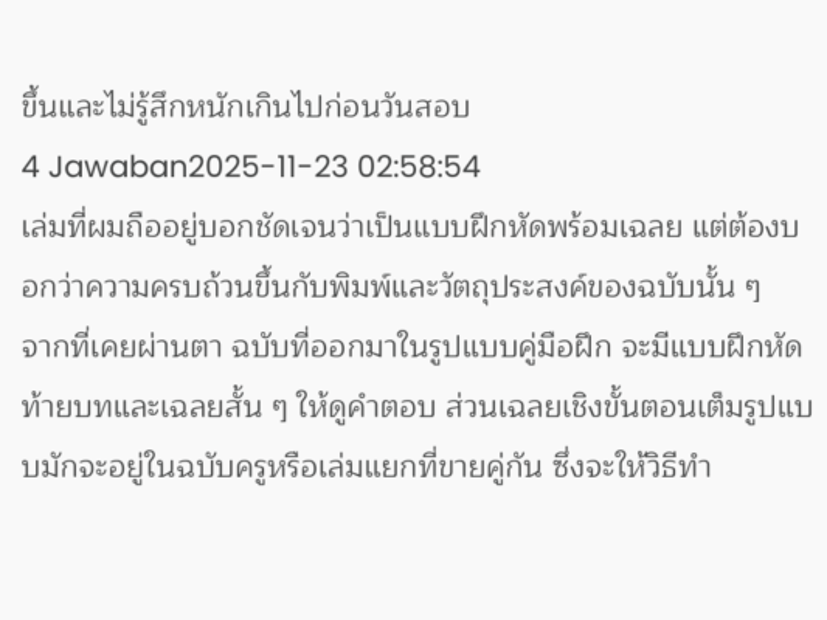ขึ้นและไม่รู้สึกหนักเกินไปก่อนวันสอบ
4 Jawaban2025-11-23 02:58:54
เล่มที่ผมถืออยู่บอกชัดเจนว่าเป็นแบบฝึกหัดพร้อมเฉลย แต่ต้องบอกว่าความครบถ้วนขึ้นกับพิมพ์และวัตถุประสงค์ของฉบับนั้น ๆ
จากที่เคยผ่านตา ฉบับที่ออกมาในรูปแบบคู่มือฝึก จะมีแบบฝึกหัดท้ายบทและเฉลยสั้น ๆ ให้ดูคำตอบ ส่วนเฉลยเชิงขั้นตอนเต็มรูปแบบมักจะอยู่ในฉบับครูหรือเล่มแยกที่ขายคู่กัน ซึ่งจะให้วิธีทำ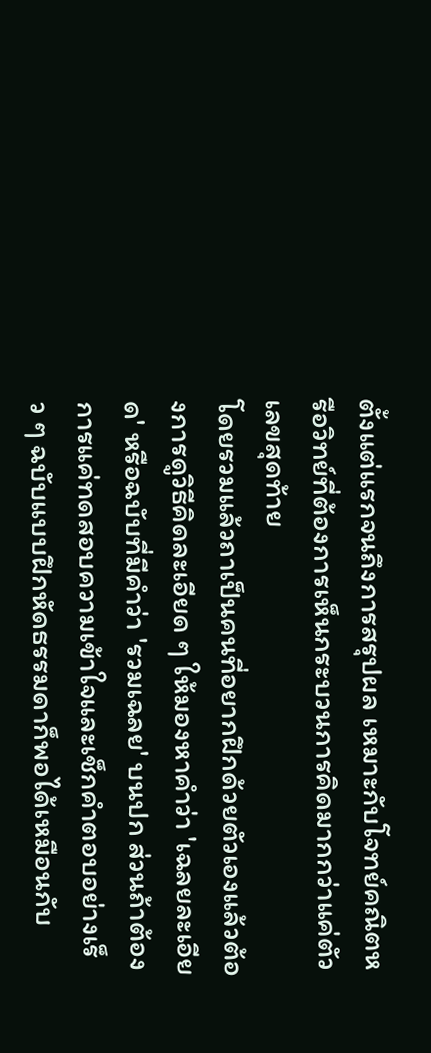ตั้งแต่แรกจนถึงการสรุปผล เหมาะกับโจทย์คณิตหรือวิทย์ที่ต้องการเห็นกระบวนการคิดมากกว่าแค่ตัวเลขสุดท้าย
โดยรวมแล้วถาเป็นคนที่อยากฝึกด้วยตัวเองแล้วต้องการดูวิธีคิดละเอียด ๆ ให้มองหาคำว่า 'เฉลยละเอียด' หรือฉบับที่มีคำว่า 'รวมเฉลย' บนปก ส่วนถ้าต้องการแค่ทดสอบความเข้าใจและเช็กคำตอบอย่างเร็ว ๆ ฉบับแบบฝึกหัดธรรมดาก็พอได้เหมือนกับ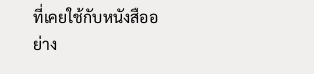ที่เคยใช้กับหนังสืออย่าง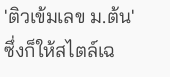'ติวเข้มเลข ม.ต้น' ซึ่งก็ให้สไตล์เฉ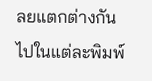ลยแตกต่างกันไปในแต่ละพิมพ์